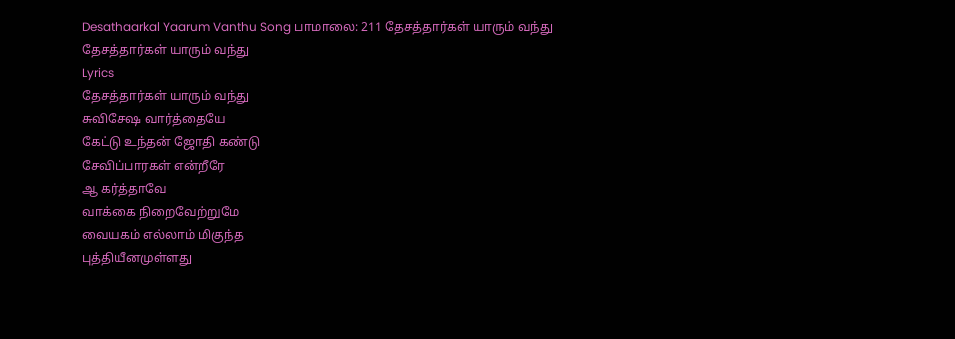Desathaarkal Yaarum Vanthu Song பாமாலை: 211 தேசத்தார்கள் யாரும் வந்து
தேசத்தார்கள் யாரும் வந்து
Lyrics
தேசத்தார்கள் யாரும் வந்து
சுவிசேஷ வார்த்தையே
கேட்டு உந்தன் ஜோதி கண்டு
சேவிப்பாரகள் என்றீரே
ஆ கர்த்தாவே
வாக்கை நிறைவேற்றுமே
வையகம் எல்லாம் மிகுந்த
புத்தியீனமுள்ளது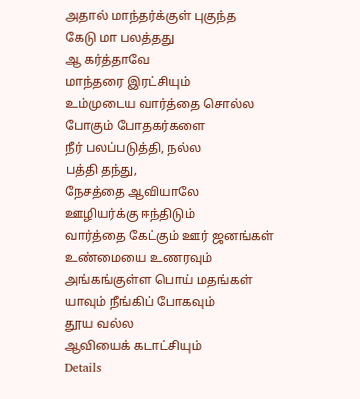அதால் மாந்தர்க்குள் புகுந்த
கேடு மா பலத்தது
ஆ கர்த்தாவே
மாந்தரை இரட்சியும்
உம்முடைய வார்த்தை சொல்ல
போகும் போதகர்களை
நீர் பலப்படுத்தி, நல்ல
பத்தி தந்து,
நேசத்தை ஆவியாலே
ஊழியர்க்கு ஈந்திடும்
வார்த்தை கேட்கும் ஊர் ஜனங்கள்
உண்மையை உணரவும்
அங்கங்குள்ள பொய் மதங்கள்
யாவும் நீங்கிப் போகவும்
தூய வல்ல
ஆவியைக் கடாட்சியும்
Details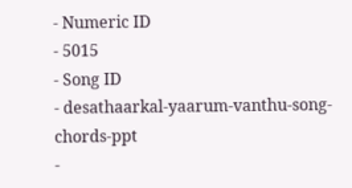- Numeric ID
- 5015
- Song ID
- desathaarkal-yaarum-vanthu-song-chords-ppt
-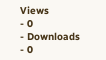Views
- 0
- Downloads
- 0